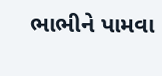ભાભીને પામવા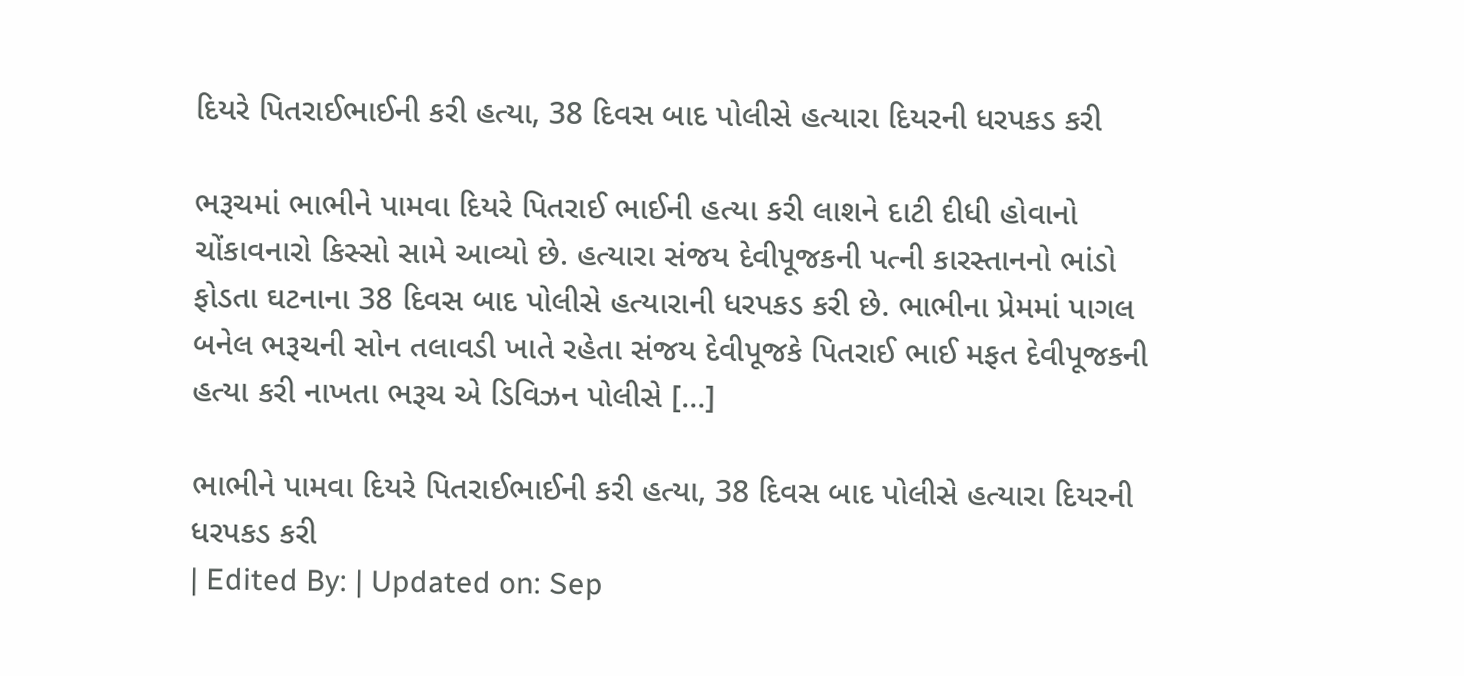દિયરે પિતરાઈભાઈની કરી હત્યા, 38 દિવસ બાદ પોલીસે હત્યારા દિયરની ધરપકડ કરી

ભરૂચમાં ભાભીને પામવા દિયરે પિતરાઈ ભાઈની હત્યા કરી લાશને દાટી દીધી હોવાનો ચોંકાવનારો કિસ્સો સામે આવ્યો છે. હત્યારા સંજય દેવીપૂજકની પત્ની કારસ્તાનનો ભાંડો ફોડતા ઘટનાના 38 દિવસ બાદ પોલીસે હત્યારાની ધરપકડ કરી છે. ભાભીના પ્રેમમાં પાગલ બનેલ ભરૂચની સોન તલાવડી ખાતે રહેતા સંજય દેવીપૂજકે પિતરાઈ ભાઈ મફત દેવીપૂજકની હત્યા કરી નાખતા ભરૂચ એ ડિવિઝન પોલીસે […]

ભાભીને પામવા દિયરે પિતરાઈભાઈની કરી હત્યા, 38 દિવસ બાદ પોલીસે હત્યારા દિયરની ધરપકડ કરી
| Edited By: | Updated on: Sep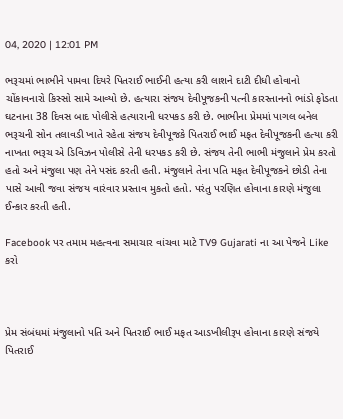04, 2020 | 12:01 PM

ભરૂચમાં ભાભીને પામવા દિયરે પિતરાઈ ભાઈની હત્યા કરી લાશને દાટી દીધી હોવાનો ચોંકાવનારો કિસ્સો સામે આવ્યો છે. હત્યારા સંજય દેવીપૂજકની પત્ની કારસ્તાનનો ભાંડો ફોડતા ઘટનાના 38 દિવસ બાદ પોલીસે હત્યારાની ધરપકડ કરી છે. ભાભીના પ્રેમમાં પાગલ બનેલ ભરૂચની સોન તલાવડી ખાતે રહેતા સંજય દેવીપૂજકે પિતરાઈ ભાઈ મફત દેવીપૂજકની હત્યા કરી નાખતા ભરૂચ એ ડિવિઝન પોલીસે તેની ધરપકડ કરી છે. સંજય તેની ભાભી મંજુલાને પ્રેમ કરતો હતો અને મંજુલા પણ તેને પસંદ કરતી હતી. મંજુલાને તેના પતિ મફત દેવીપૂજકને છોડી તેના પાસે આવી જવા સંજય વારંવાર પ્રસ્તાવ મુકતો હતો. પરંતુ પરણિત હોવાના કારણે મંજુલા ઈન્કાર કરતી હતી.

Facebook પર તમામ મહત્વના સમાચાર વાંચવા માટે TV9 Gujarati ના આ પેજને Like કરો



પ્રેમ સંબંધમાં મંજુલાનો પતિ અને પિતરાઈ ભાઈ મફત આડખીલીરૂપ હોવાના કારણે સંજયે પિતરાઈ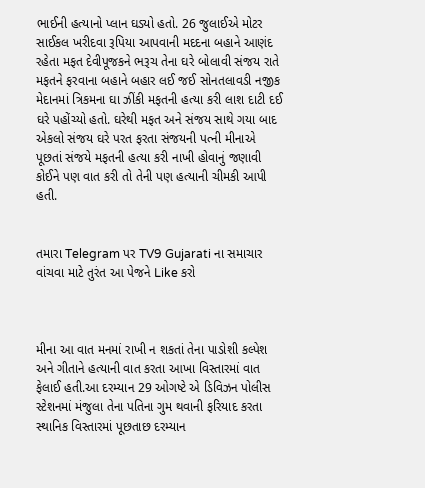ભાઈની હત્યાનો પ્લાન ઘડ્યો હતો. 26 જુલાઈએ મોટર સાઈકલ ખરીદવા રૂપિયા આપવાની મદદના બહાને આણંદ રહેતા મફત દેવીપૂજકને ભરૂચ તેના ઘરે બોલાવી સંજય રાતે મફતને ફરવાના બહાને બહાર લઈ જઈ સોનતલાવડી નજીક મેદાનમાં ત્રિકમના ઘા ઝીંકી મફતની હત્યા કરી લાશ દાટી દઈ ઘરે પહોંચ્યો હતો. ઘરેથી મફત અને સંજય સાથે ગયા બાદ એકલો સંજય ઘરે પરત ફરતા સંજયની પત્ની મીનાએ પૂછતાં સંજયે મફતની હત્યા કરી નાખી હોવાનું જણાવી કોઈને પણ વાત કરી તો તેની પણ હત્યાની ચીમકી આપી હતી.


તમારા Telegram પર TV9 Gujarati ના સમાચાર વાંચવા માટે તુરંત આ પેજને Like કરો



મીના આ વાત મનમાં રાખી ન શકતાં તેના પાડોશી કલ્પેશ અને ગીતાને હત્યાની વાત કરતા આખા વિસ્તારમાં વાત ફેલાઈ હતી.આ દરમ્યાન 29 ઓગષ્ટે એ ડિવિઝન પોલીસ સ્ટેશનમાં મંજુલા તેના પતિના ગુમ થવાની ફરિયાદ કરતા સ્થાનિક વિસ્તારમાં પૂછતાછ દરમ્યાન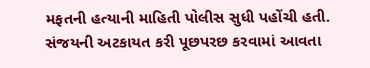મફતની હત્યાની માહિતી પોલીસ સુધી પહોંચી હતી. સંજયની અટકાયત કરી પૂછપરછ કરવામાં આવતા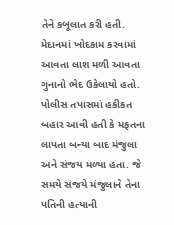તેને કબૂલાત કરી હતી. મેદાનમાં ખોદકામ કરવામાં આવતા લાશ મળી આવતા ગુનાનો ભેદ ઉકેલાયો હતો. પોલીસ તપાસમાં હકીકત બહાર આવી હતી કે મફતના લાપતા બન્યા બાદ મંજુલા અને સંજય મળ્યા હતા. જે સમયે સંજયે મંજુલાને તેના પતિની હત્યાની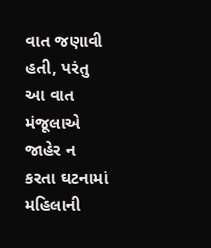વાત જણાવી હતી, પરંતુ આ વાત મંજૂલાએ જાહેર ન કરતા ઘટનામાં મહિલાની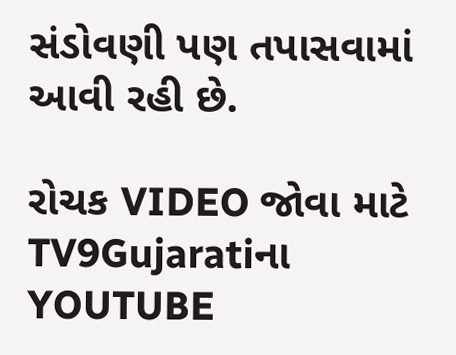સંડોવણી પણ તપાસવામાં આવી રહી છે.

રોચક VIDEO જોવા માટે TV9Gujaratiના YOUTUBE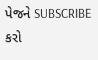પેજને SUBSCRIBE કરો